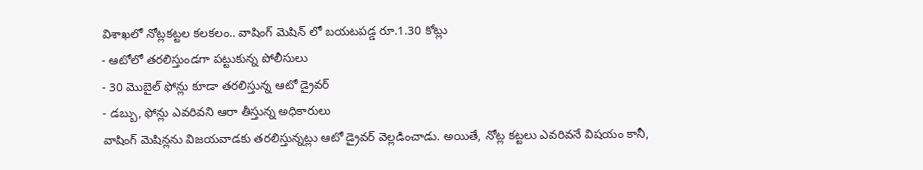విశాఖలో నోట్లకట్టల కలకలం.. వాషింగ్ మెషిన్ లో బయటపడ్డ రూ.1.30 కోట్లు
- ఆటోలో తరలిస్తుండగా పట్టుకున్న పోలీసులు
- 30 మొబైల్ ఫోన్లు కూడా తరలిస్తున్న ఆటో డ్రైవర్
- డబ్బు, ఫోన్లు ఎవరివని ఆరా తీస్తున్న అధికారులు
వాషింగ్ మెషిన్లను విజయవాడకు తరలిస్తున్నట్లు ఆటో డ్రైవర్ వెల్లడించాడు. అయితే, నోట్ల కట్టలు ఎవరివనే విషయం కానీ,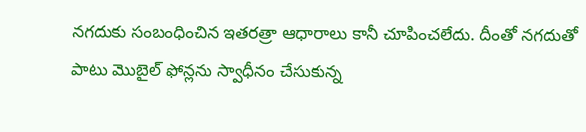నగదుకు సంబంధించిన ఇతరత్రా ఆధారాలు కానీ చూపించలేదు. దీంతో నగదుతో పాటు మొబైల్ ఫోన్లను స్వాధీనం చేసుకున్న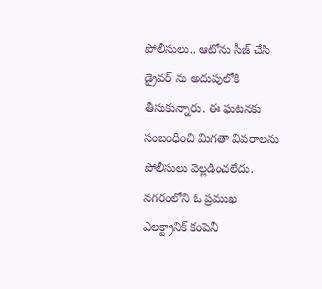పోలీసులు.. ఆటోను సీజ్ చేసి డ్రైవర్ ను అదుపులోకి తీసుకున్నారు. ఈ ఘటనకు సంబంధించి మిగతా వివరాలను పోలీసులు వెల్లడించలేదు. నగరంలోని ఓ ప్రముఖ ఎలక్ట్రానిక్ కంపెనీ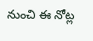నుంచి ఈ నోట్ల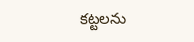కట్టలను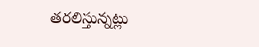తరలిస్తున్నట్లు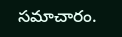సమాచారం.